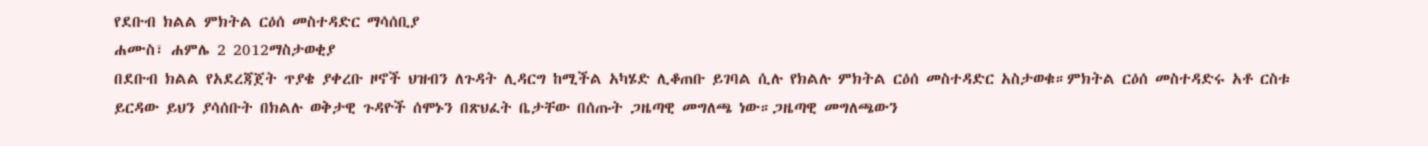የደቡብ ክልል ምክትል ርዕሰ መስተዳድር ማሳሰቢያ
ሐሙስ፣ ሐምሌ 2 2012ማስታወቂያ
በደቡብ ክልል የአደረጃጀት ጥያቄ ያቀረቡ ዞኖች ህዝብን ለጉዳት ሊዳርግ ከሚችል አካሄድ ሊቆጠቡ ይገባል ሲሉ የክልሉ ምክትል ርዕሰ መስተዳድር አስታወቁ።ምክትል ርዕሰ መስተዳድሩ አቶ ርስቱ ይርዳው ይህን ያሳሰቡት በክልሉ ወቅታዊ ጉዳዮች ሰሞኑን በጽህፈት ቤታቸው በሰጡት ጋዜጣዊ መግለጫ ነው።ጋዜጣዊ መግለጫውን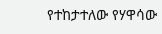የተከታተለው የሃዋሳው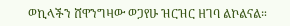ወኪላችን ሸዋንግዛው ወጋየሁ ዝርዝር ዘገባ ልኮልናል።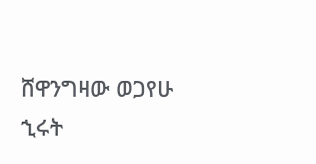ሸዋንግዛው ወጋየሁ
ኂሩት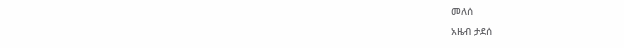መለሰ
አዜብ ታደሰ